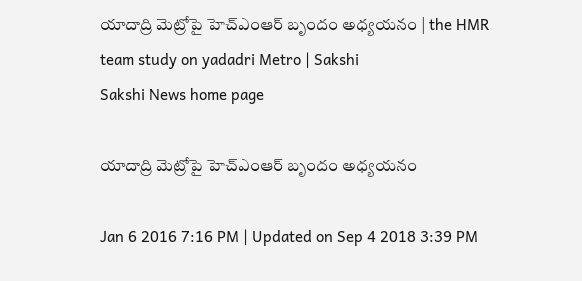యాదాద్రి మెట్రోపై హెచ్‌ఎంఆర్ బృందం అధ్యయనం | the HMR team study on yadadri Metro | Sakshi
Sakshi News home page

యాదాద్రి మెట్రోపై హెచ్‌ఎంఆర్ బృందం అధ్యయనం

Jan 6 2016 7:16 PM | Updated on Sep 4 2018 3:39 PM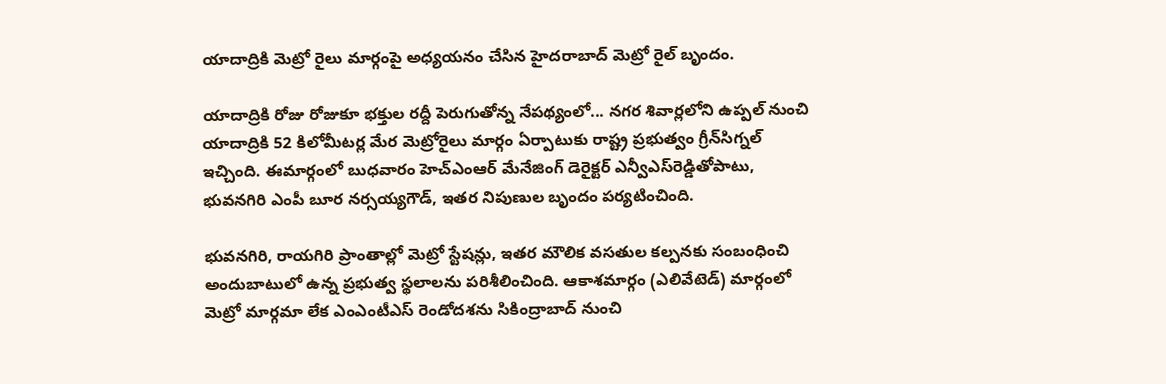యాదాద్రికి మెట్రో రైలు మార్గంపై అధ్యయనం చేసిన హైదరాబాద్ మెట్రో రైల్ బృందం.

యాదాద్రికి రోజు రోజుకూ భక్తుల రద్దీ పెరుగుతోన్న నేపథ్యంలో... నగర శివార్లలోని ఉప్పల్ నుంచి యాదాద్రికి 52 కిలోమీటర్ల మేర మెట్రోరైలు మార్గం ఏర్పాటుకు రాష్ట్ర ప్రభుత్వం గ్రీన్‌సిగ్నల్ ఇచ్చింది. ఈమార్గంలో బుధవారం హెచ్‌ఎంఆర్ మేనేజింగ్ డెరైక్టర్ ఎన్వీఎస్‌రెడ్డితోపాటు, భువనగిరి ఎంపీ బూర నర్సయ్యగౌడ్, ఇతర నిపుణుల బృందం పర్యటించింది.

భువనగిరి, రాయగిరి ప్రాంతాల్లో మెట్రో స్టేషన్లు, ఇతర మౌలిక వసతుల కల్పనకు సంబంధించి అందుబాటులో ఉన్న ప్రభుత్వ స్థలాలను పరిశీలించింది. ఆకాశమార్గం (ఎలివేటెడ్) మార్గంలో మెట్రో మార్గమా లేక ఎంఎంటీఎస్ రెండోదశను సికింద్రాబాద్ నుంచి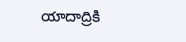యాదాద్రికి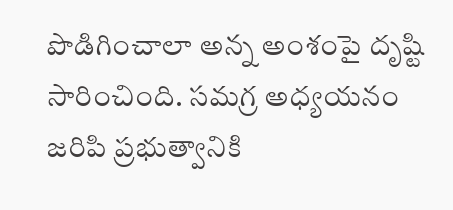పొడిగించాలా అన్న అంశంపై దృష్టి సారించింది. సమగ్ర అధ్యయనం జరిపి ప్రభుత్వానికి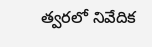త్వరలో నివేదిక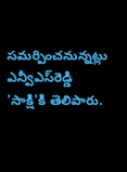సమర్పించనున్నట్లు ఎన్వీఎస్‌రెడ్డి 'సాక్షి'కి తెలిపారు.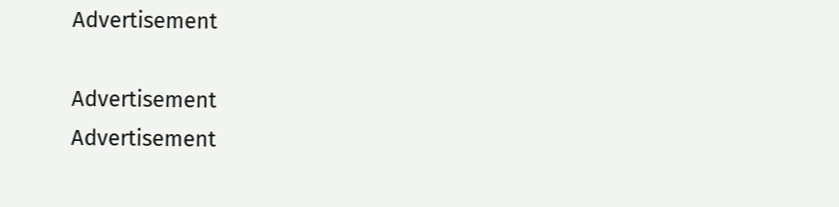Advertisement

Advertisement
Advertisement